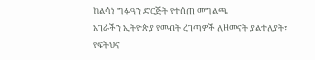ከልሳነ ግፉዓን ድርጅት የተሰጠ መግልጫ
አገራችን ኢትዮጵያ የመብት ረገጣዎች ለዘመናት ያልተለያት፣ የፍትህና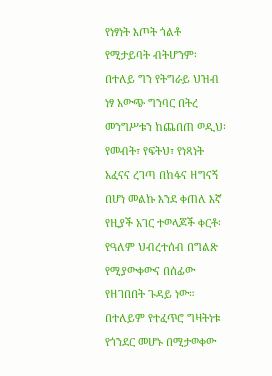የነፃነት እጦት ጎልቶ የሚታይባት ብትሆንም፡ በተለይ ግን የትግራይ ህዝብ ነፃ አውጭ ግንባር በትረ መንግሥቱን ከጨበጠ ወዲህ፡ የመብት፣ የፍትህ፣ የነጻነት አፈናና ረገጣ በከፋና ዘግናኝ በሆነ መልኩ እንደ ቀጠለ እኛ የዚያች አገር ተወላጆች ቀርቶ፡ የዓለም ህብረተሰብ በግልጽ የሚያውቀውና በሰፊው የዘገበበት ጉዳይ ነው። በተለይም የተፈጥሮ ግዛትነቱ የጎንደር መሆኑ በሚታወቀው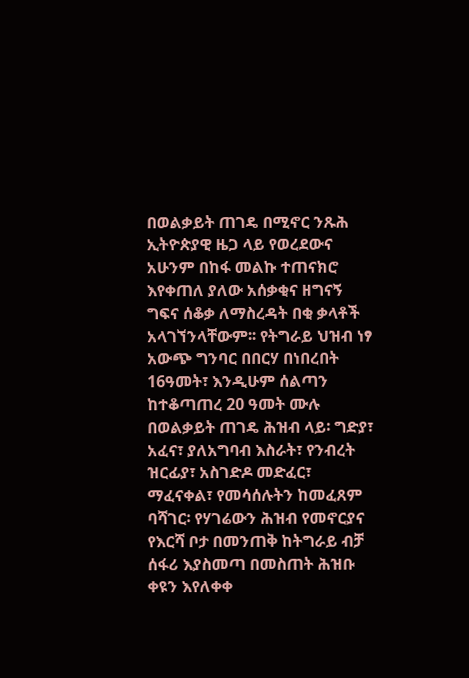በወልቃይት ጠገዴ በሚኖር ንጹሕ ኢትዮጵያዊ ዜጋ ላይ የወረደውና አሁንም በከፋ መልኩ ተጠናክሮ እየቀጠለ ያለው አሰቃቂና ዘግናኝ ግፍና ሰቆቃ ለማስረዳት በቂ ቃላቶች አላገኘንላቸውም፡፡ የትግራይ ህዝብ ነፃ አውጭ ግንባር በበርሃ በነበረበት 16ዓመት፣ እንዲሁም ሰልጣን ከተቆጣጠረ 20 ዓመት ሙሉ በወልቃይት ጠገዴ ሕዝብ ላይ፡ ግድያ፣ አፈና፣ ያለአግባብ እስራት፣ የንብረት ዝርፊያ፣ አስገድዶ መድፈር፣ ማፈናቀል፣ የመሳሰሉትን ከመፈጸም ባሻገር፡ የሃገሬውን ሕዝብ የመኖርያና የእርሻ ቦታ በመንጠቅ ከትግራይ ብቻ ሰፋሪ እያስመጣ በመስጠት ሕዝቡ ቀዩን እየለቀቀ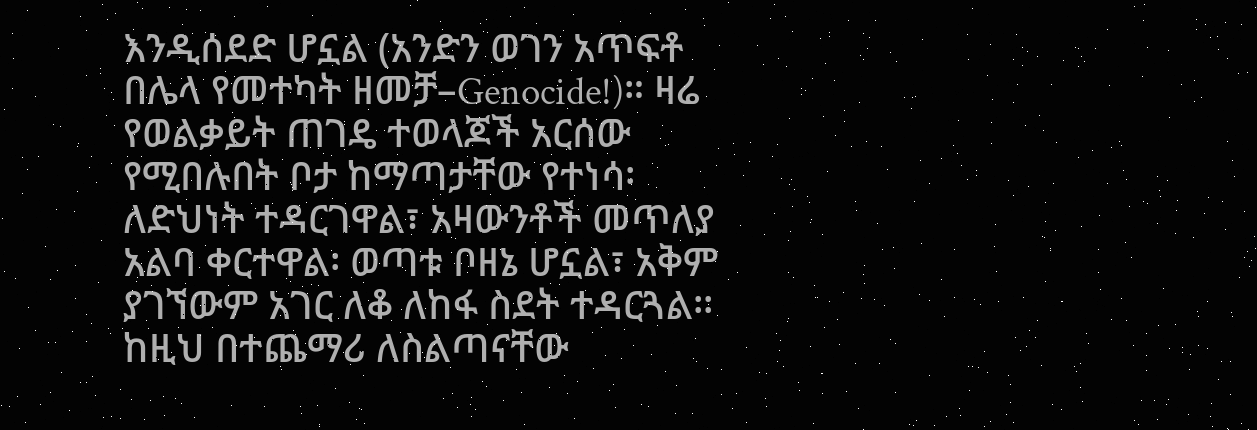እንዲሰደድ ሆኗል (አንድን ወገን አጥፍቶ በሌላ የመተካት ዘመቻ–Genocide!)። ዛሬ የወልቃይት ጠገዴ ተወላጆች አርሰው የሚበሉበት ቦታ ከማጣታቸው የተነሳ፡ ለድህነት ተዳርገዋል፣ አዛውንቶች መጥለያ አልባ ቀርተዋል፡ ወጣቱ ቦዘኔ ሆኗል፣ አቅም ያገኘውም አገር ለቆ ለከፋ ስደት ተዳርጓል፡፡ ከዚህ በተጨማሪ ለስልጣናቸው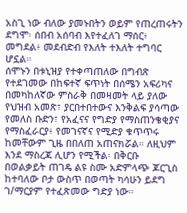አስጊ ነው ብለው ያመኑበትን ወይም የጠረጠሩትን ደግሞ፡ ሰበብ አሰባብ እየተፈለገ ማሰር፥ መግደል፥ መደብድብ የእለት ተእለት ተግባር ሆኗል።
ሰሞኑን በቱኒዝያ የተቀጣጠለው በግብጽ የተደገመው በከፍተኛ ፍጥነት በሰሜን አፍሪካና በመካከለኛው ምስራቅ በመዛመት ላይ ያለው የህዝብ አመጽ፣ ያርበተበተውና እንቅልፍ ያሳጣው የመለስ ቡድን፣ የአፈናና የግድያ የማስጠንቄቂያና የማስፈራርያ፥ የመገናኛና የሚድያ ቁጥጥሩ ከመቸውም ጊዜ በበለጠ አጠናክሯል። ለዚህም እንደ ማስረጃ ሊሆን የሚችል፡ በቅርቡ በወልቃይት ጠገዴ ልዩ ስሙ አድምላጭ ጆርጊስ ከተባለው ቦታ ውስጥ በወጣት ካሳሁን ይደግ ገ/ማርያም የተፈጽመው ግድያ ነው።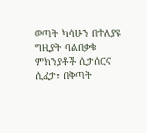ወጣት ካሳሁን በተለያዩ ግዚያት ባልበቃቁ ምክንያቶች ሲታሰርና ሲፈታ፣ በቅጣት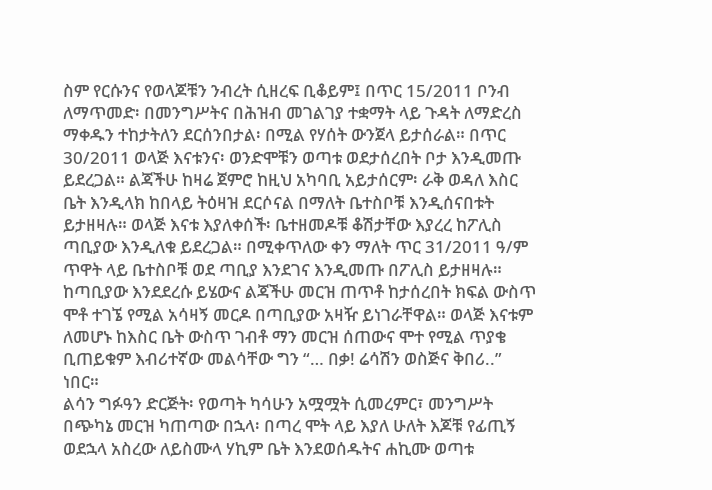ስም የርሱንና የወላጆቹን ንብረት ሲዘረፍ ቢቆይም፤ በጥር 15/2011 ቦንብ ለማጥመድ፡ በመንግሥትና በሕዝብ መገልገያ ተቋማት ላይ ጉዳት ለማድረስ ማቀዱን ተከታትለን ደርሰንበታል፡ በሚል የሃሰት ውንጀላ ይታሰራል። በጥር 30/2011 ወላጅ እናቱንና፡ ወንድሞቹን ወጣቱ ወደታሰረበት ቦታ እንዲመጡ ይደረጋል። ልጃችሁ ከዛሬ ጀምሮ ከዚህ አካባቢ አይታሰርም፡ ራቅ ወዳለ እስር ቤት እንዲላክ ከበላይ ትዕዛዝ ደርሶናል በማለት ቤተስቦቹ እንዲሰናበቱት ይታዘዛሉ። ወላጅ እናቱ እያለቀሰች፡ ቤተዘመዶቹ ቆሽታቸው እያረረ ከፖሊስ ጣቢያው እንዲለቁ ይደረጋል። በሚቀጥለው ቀን ማለት ጥር 31/2011 ዓ/ም ጥዋት ላይ ቤተስቦቹ ወደ ጣቢያ እንደገና እንዲመጡ በፖሊስ ይታዘዛሉ። ከጣቢያው እንደደረሱ ይሄውና ልጃችሁ መርዝ ጠጥቶ ከታሰረበት ክፍል ውስጥ ሞቶ ተገኜ የሚል አሳዛኝ መርዶ በጣቢያው አዛዥ ይነገራቸዋል። ወላጅ እናቱም ለመሆኑ ከእስር ቤት ውስጥ ገብቶ ማን መርዝ ሰጠውና ሞተ የሚል ጥያቄ ቢጠይቁም እብሪተኛው መልሳቸው ግን “… በቃ! ሬሳሽን ወስጅና ቅበሪ..” ነበር።
ልሳን ግፉዓን ድርጅት፡ የወጣት ካሳሁን አሟሟት ሲመረምር፣ መንግሥት በጭካኔ መርዝ ካጠጣው በኋላ፡ በጣረ ሞት ላይ እያለ ሁለት እጆቹ የፊጢኝ ወደኋላ አስረው ለይስሙላ ሃኪም ቤት እንደወሰዱትና ሐኪሙ ወጣቱ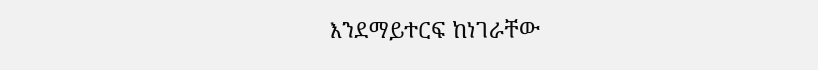እንደማይተርፍ ከነገራቸው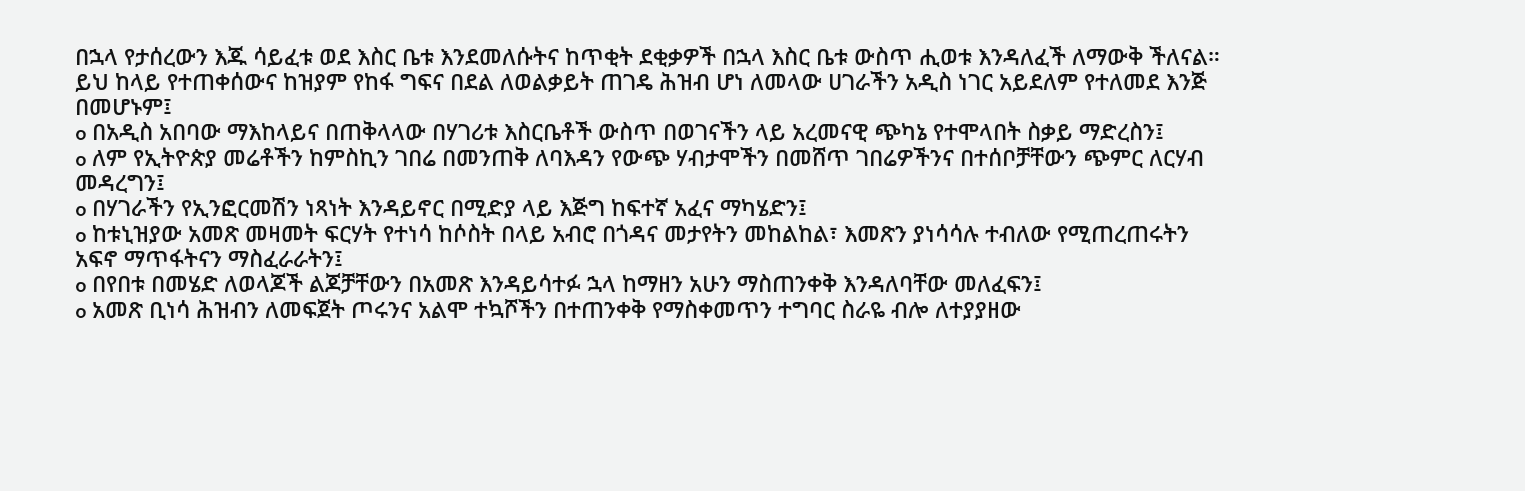በኋላ የታሰረውን እጁ ሳይፈቱ ወደ እስር ቤቱ እንደመለሱትና ከጥቂት ደቂቃዎች በኋላ እስር ቤቱ ውስጥ ሒወቱ እንዳለፈች ለማውቅ ችለናል።
ይህ ከላይ የተጠቀሰውና ከዝያም የከፋ ግፍና በደል ለወልቃይት ጠገዴ ሕዝብ ሆነ ለመላው ሀገራችን አዲስ ነገር አይደለም የተለመደ እንጅ በመሆኑም፤
o በአዲስ አበባው ማእከላይና በጠቅላላው በሃገሪቱ እስርቤቶች ውስጥ በወገናችን ላይ አረመናዊ ጭካኔ የተሞላበት ስቃይ ማድረስን፤
o ለም የኢትዮጵያ መሬቶችን ከምስኪን ገበሬ በመንጠቅ ለባእዳን የውጭ ሃብታሞችን በመሸጥ ገበሬዎችንና በተሰቦቻቸውን ጭምር ለርሃብ መዳረግን፤
o በሃገራችን የኢንፎርመሽን ነጻነት እንዳይኖር በሚድያ ላይ እጅግ ከፍተኛ አፈና ማካሄድን፤
o ከቱኒዝያው አመጽ መዛመት ፍርሃት የተነሳ ከሶስት በላይ አብሮ በጎዳና መታየትን መከልከል፣ እመጽን ያነሳሳሉ ተብለው የሚጠረጠሩትን አፍኖ ማጥፋትናን ማስፈራራትን፤
o በየበቱ በመሄድ ለወላጆች ልጆቻቸውን በአመጽ እንዳይሳተፉ ኋላ ከማዘን አሁን ማስጠንቀቅ እንዳለባቸው መለፈፍን፤
o አመጽ ቢነሳ ሕዝብን ለመፍጀት ጦሩንና አልሞ ተኳሾችን በተጠንቀቅ የማስቀመጥን ተግባር ስራዬ ብሎ ለተያያዘው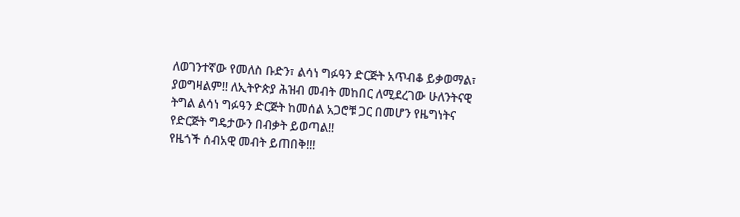ለወገንተኛው የመለስ ቡድን፣ ልሳነ ግፉዓን ድርጅት አጥብቆ ይቃወማል፣ ያወግዛልም!! ለኢትዮጵያ ሕዝብ መብት መከበር ለሚደረገው ሁለንትናዊ ትግል ልሳነ ግፉዓን ድርጅት ከመሰል አጋሮቹ ጋር በመሆን የዜግነትና የድርጅት ግዴታውን በብቃት ይወጣል!!
የዜጎች ሰብአዊ መብት ይጠበቅ!!!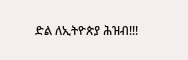ድል ለኢትዮጵያ ሕዝብ!!!